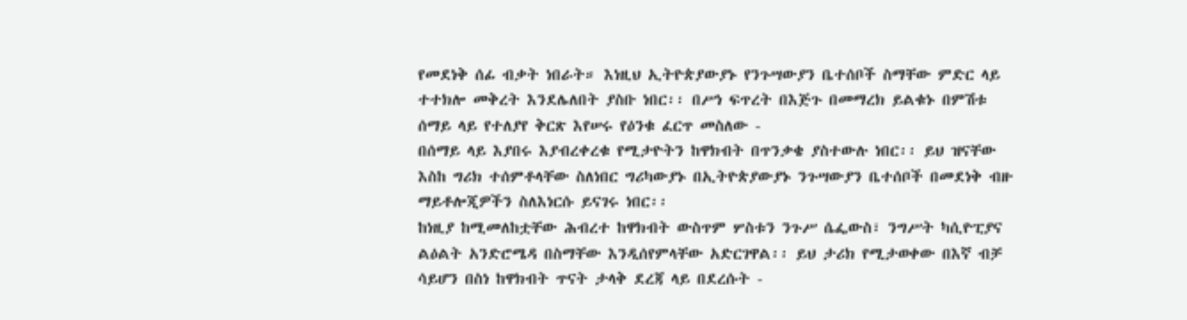የመደነቅ ሰፊ ብቃት ነበራት። እነዚህ ኢትዮጵያውያኑ የንጉሣውያን ቤተሰቦች ስማቸው ምድር ላይ ተተክሎ መቅረት እንደሌለበት ያስቡ ነበር፡፡ በሥነ ፍጥረት በእጅጉ በመማረክ ይልቁኑ በምሽቱ ሰማይ ላይ የተለያየ ቅርጽ እየሠሩ የዕንቁ ፈርጥ መስለው -
በሰማይ ላይ እያበሩ እያብረቀረቁ የሚታዮትን ከዋክብት በጥንቃቄ ያስተውሉ ነበር፡፡ ይህ ዝናቸው እስከ ግሪክ ተሰምቶላቸው ስለነበር ግሪካውያኑ በኢትዮጵያውያኑ ንጉሣውያን ቤተሰቦች በመደነቅ ብዙ ማይቶሎጂዎችን ስለእነርሱ ይናገሩ ነበር፡፡
ከነዚያ ከሚመለከቷቸው ሕብረተ ከዋክብት ውስጥም ሦስቱን ንጉሥ ሴፌውስ፣ ንግሥት ካሲዮፒያና ልዕልት አንድሮሜዳ በስማቸው እንዲሰየምላቸው አድርገዋል፡፡ ይህ ታሪክ የሚታወቀው በእኛ ብቻ ሳይሆን በስነ ከዋክብት ጥናት ታላቅ ደረጃ ላይ በደረሱት -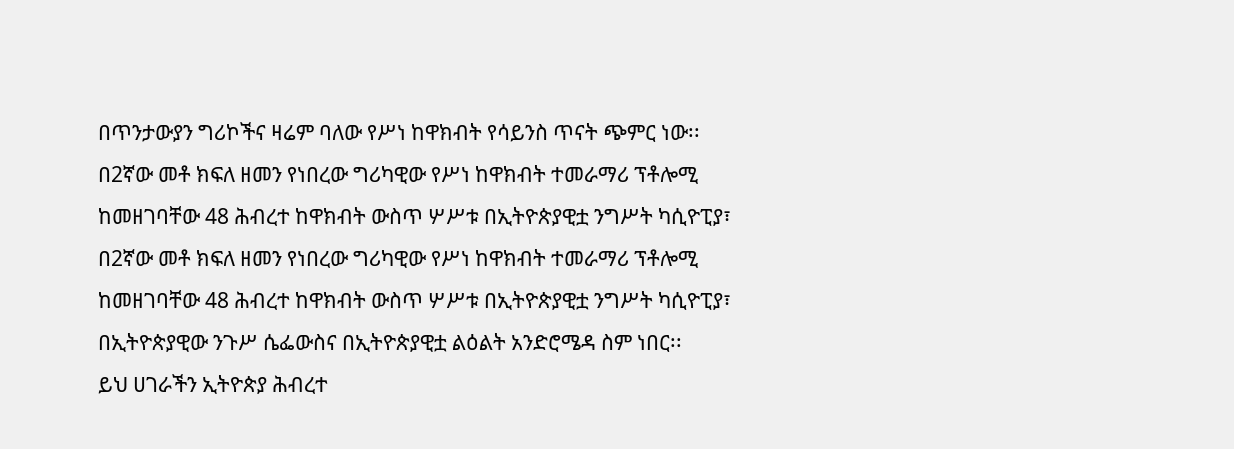በጥንታውያን ግሪኮችና ዛሬም ባለው የሥነ ከዋክብት የሳይንስ ጥናት ጭምር ነው፡፡
በ2ኛው መቶ ክፍለ ዘመን የነበረው ግሪካዊው የሥነ ከዋክብት ተመራማሪ ፕቶሎሚ ከመዘገባቸው 48 ሕብረተ ከዋክብት ውስጥ ሦሥቱ በኢትዮጵያዊቷ ንግሥት ካሲዮፒያ፣
በ2ኛው መቶ ክፍለ ዘመን የነበረው ግሪካዊው የሥነ ከዋክብት ተመራማሪ ፕቶሎሚ ከመዘገባቸው 48 ሕብረተ ከዋክብት ውስጥ ሦሥቱ በኢትዮጵያዊቷ ንግሥት ካሲዮፒያ፣
በኢትዮጵያዊው ንጉሥ ሴፌውስና በኢትዮጵያዊቷ ልዕልት አንድሮሜዳ ስም ነበር፡፡
ይህ ሀገራችን ኢትዮጵያ ሕብረተ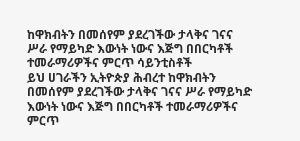ከዋክብትን በመሰየም ያደረገችው ታላቅና ገናና ሥራ የማይካድ እውነት ነውና እጅግ በበርካቶች ተመራማሪዎችና ምርጥ ሳይንቲስቶች
ይህ ሀገራችን ኢትዮጵያ ሕብረተ ከዋክብትን በመሰየም ያደረገችው ታላቅና ገናና ሥራ የማይካድ እውነት ነውና እጅግ በበርካቶች ተመራማሪዎችና ምርጥ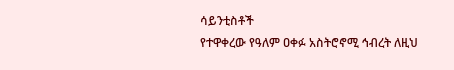ሳይንቲስቶች
የተዋቀረው የዓለም ዐቀፉ አስትሮኖሚ ኅብረት ለዚህ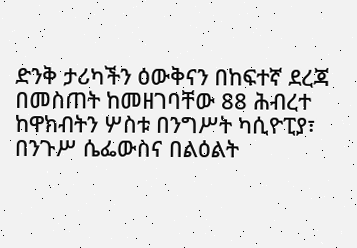ድንቅ ታሪካችን ዕውቅናን በከፍተኛ ደረጃ በመስጠት ከመዘገባቸው 88 ሕብረተ ከዋክብትን ሦስቱ በንግሥት ካሲዮፒያ፣ በንጉሥ ሴፌውስና በልዕልት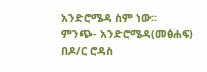አንድሮሜዳ ስም ነው፡፡
ምንጭ- አንድሮሜዳ(መፅሐፍ) በዶ/ር ሮዳስ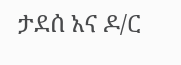ታደሰ አና ዶ/ር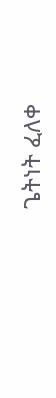ጌትነት ፈለቀ